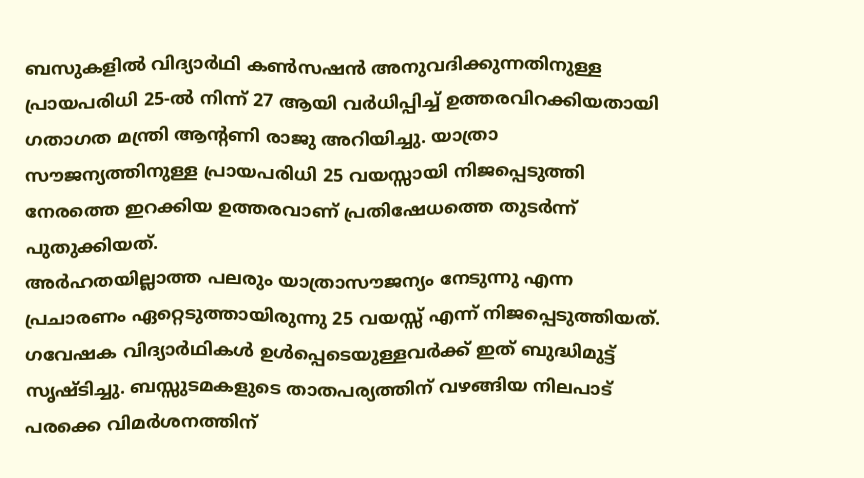ബസുകളിൽ വിദ്യാർഥി കൺസഷൻ അനുവദിക്കുന്നതിനുള്ള പ്രായപരിധി 25-ൽ നിന്ന് 27 ആയി വർധിപ്പിച്ച് ഉത്തരവിറക്കിയതായി ഗതാഗത മന്ത്രി ആന്റണി രാജു അറിയിച്ചു. യാത്രാ സൗജന്യത്തിനുള്ള പ്രായപരിധി 25 വയസ്സായി നിജപ്പെടുത്തി നേരത്തെ ഇറക്കിയ ഉത്തരവാണ് പ്രതിഷേധത്തെ തുടർന്ന് പുതുക്കിയത്.
അർഹതയില്ലാത്ത പലരും യാത്രാസൗജന്യം നേടുന്നു എന്ന പ്രചാരണം ഏറ്റെടുത്തായിരുന്നു 25 വയസ്സ് എന്ന് നിജപ്പെടുത്തിയത്. ഗവേഷക വിദ്യാർഥികൾ ഉൾപ്പെടെയുള്ളവർക്ക് ഇത് ബുദ്ധിമുട്ട് സൃഷ്ടിച്ചു. ബസ്സുടമകളുടെ താതപര്യത്തിന് വഴങ്ങിയ നിലപാട് പരക്കെ വിമർശനത്തിന്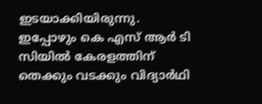ഇടയാക്കിയിരുന്നു.
ഇപ്പോഴും കെ എസ് ആർ ടി സിയിൽ കേരളത്തിന് തെക്കും വടക്കും വിദ്യാർഥി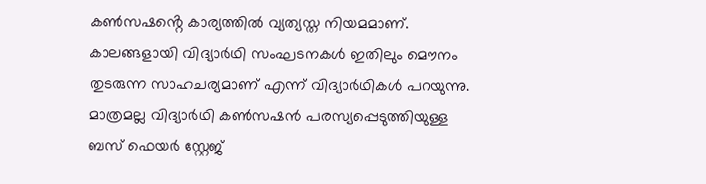കൺസഷൻ്റെ കാര്യത്തിൽ വ്യത്യസ്ത നിയമമാണ്. കാലങ്ങളായി വിദ്യാർഥി സംഘടനകൾ ഇതിലും മൌനം തുടരുന്ന സാഹചര്യമാണ് എന്ന് വിദ്യാർഥികൾ പറയുന്നു. മാത്രമല്ല വിദ്യാർഥി കൺസഷൻ പരസ്യപ്പെടുത്തിയുള്ള ബസ് ഫെയർ സ്റ്റേജ്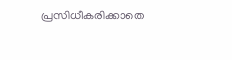പ്രസിധീകരിക്കാതെ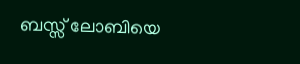ബസ്സ് ലോബിയെ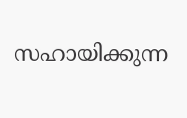സഹായിക്കുന്ന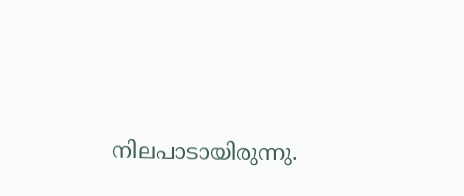നിലപാടായിരുന്നു.